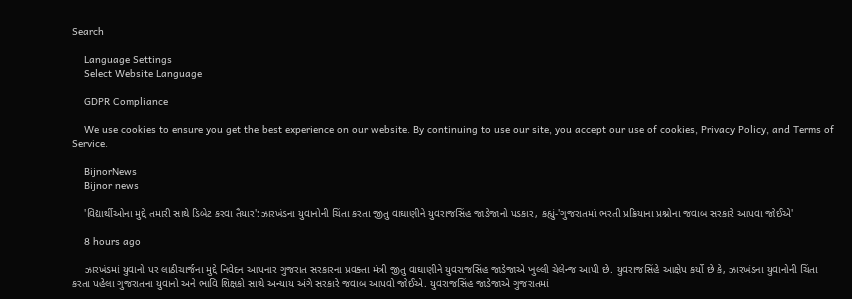Search

    Language Settings
    Select Website Language

    GDPR Compliance

    We use cookies to ensure you get the best experience on our website. By continuing to use our site, you accept our use of cookies, Privacy Policy, and Terms of Service.

    BijnorNews
    Bijnor news

    'વિદ્યાર્થીઓના મુદ્દે તમારી સાથે ડિબેટ કરવા તૈયાર':ઝારખંડના યુવાનોની ચિંતા કરતા જીતુ વાઘાણીને યુવરાજસિંહ જાડેજાનો પડકાર, કહ્યું-'ગુજરાતમાં ભરતી પ્રક્રિયાના પ્રશ્નોના જવાબ સરકારે આપવા જોઈએ'

    8 hours ago

    ઝારખંડમાં યુવાનો પર લાઠીચાર્જના મુદ્દે નિવેદન આપનાર ગુજરાત સરકારના પ્રવક્તા મંત્રી જીતુ વાઘાણીને યુવરાજસિંહ જાડેજાએ ખુલ્લી ચેલેન્જ આપી છે. યુવરાજસિંહે આક્ષેપ કર્યો છે કે, ઝારખંડના યુવાનોની ચિંતા કરતા પહેલા ગુજરાતના યુવાનો અને ભાવિ શિક્ષકો સાથે અન્યાય અંગે સરકારે જવાબ આપવો જોઈએ. યુવરાજસિંહ જાડેજાએ ગુજરાતમાં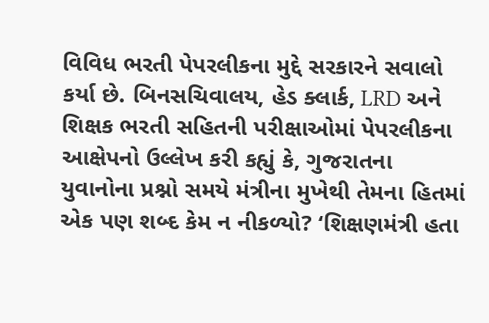વિવિધ ભરતી પેપરલીકના મુદ્દે સરકારને સવાલો કર્યા છે. બિનસચિવાલય, હેડ ક્લાર્ક, LRD અને શિક્ષક ભરતી સહિતની પરીક્ષાઓમાં પેપરલીકના આક્ષેપનો ઉલ્લેખ કરી કહ્યું કે, ગુજરાતના યુવાનોના પ્રશ્નો સમયે મંત્રીના મુખેથી તેમના હિતમાં એક પણ શબ્દ કેમ ન નીકળ્યો? ‘શિક્ષણમંત્રી હતા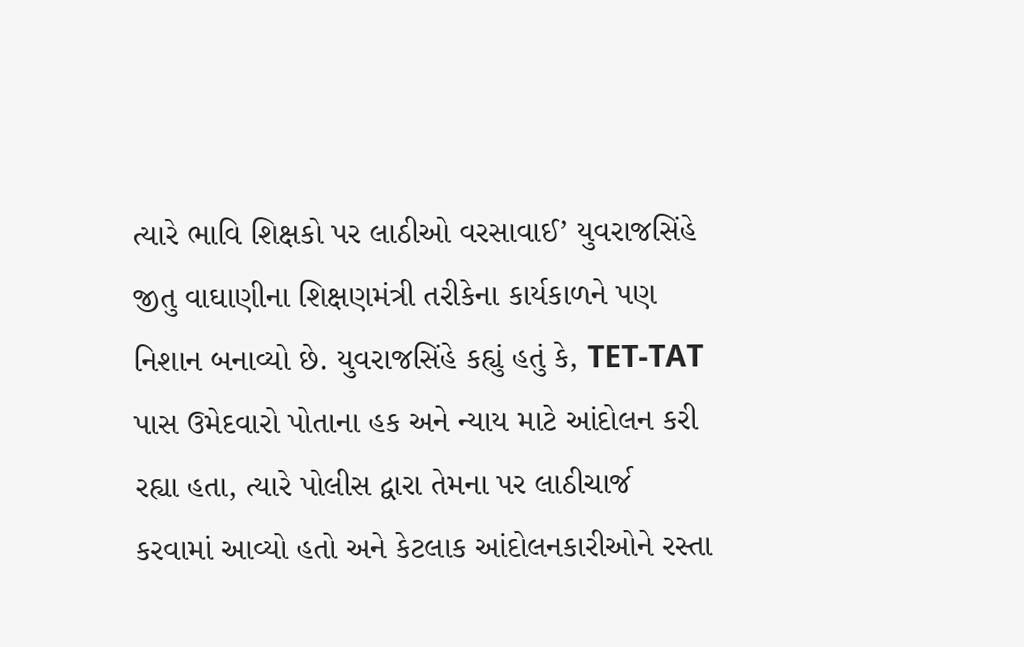ત્યારે ભાવિ શિક્ષકો પર લાઠીઓ વરસાવાઈ’ યુવરાજસિંહે જીતુ વાઘાણીના શિક્ષણમંત્રી તરીકેના કાર્યકાળને પણ નિશાન બનાવ્યો છે. યુવરાજસિંહે કહ્યું હતું કે, TET-TAT પાસ ઉમેદવારો પોતાના હક અને ન્યાય માટે આંદોલન કરી રહ્યા હતા, ત્યારે પોલીસ દ્વારા તેમના પર લાઠીચાર્જ કરવામાં આવ્યો હતો અને કેટલાક આંદોલનકારીઓને રસ્તા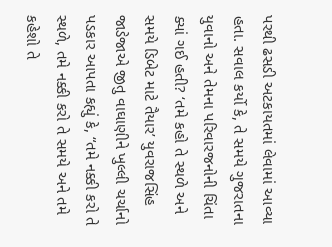પરથી ઢસડી અટકાયતમાં લેવામાં આવ્યા હતા. સવાલ કર્યો કે, તે સમયે ગુજરાતના યુવાનો અને તેમના પરિવારજનોની ચિંતા ક્યાં ગઈ હતી? ‘તમે કહો તે સ્થળે અને સમયે ડિબેટ માટે તૈયાર’ યુવરાજસિંહ જાડેજાએ જીતુ વાઘાણીને ખુલ્લી ચર્ચાનો પડકાર આપતા કહ્યું કે, “તમે નક્કી કરો તે સ્થળે, તમે નક્કી કરો તે સમયે અને તમે કહેશો તે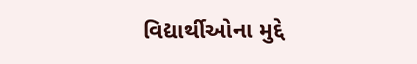વિદ્યાર્થીઓના મુદ્દે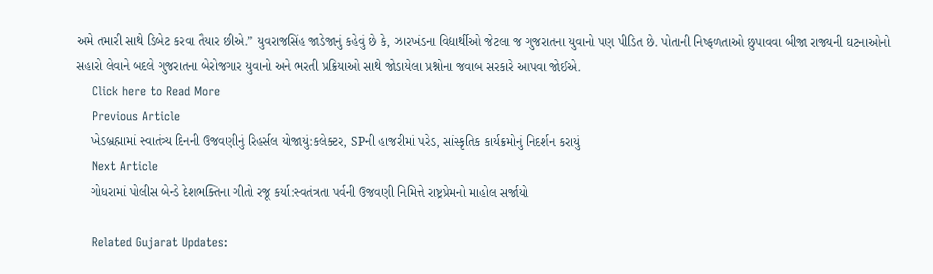અમે તમારી સાથે ડિબેટ કરવા તૈયાર છીએ.” યુવરાજસિંહ જાડેજાનું કહેવું છે કે, ઝારખંડના વિદ્યાર્થીઓ જેટલા જ ગુજરાતના યુવાનો પણ પીડિત છે. પોતાની નિષ્ફળતાઓ છુપાવવા બીજા રાજ્યની ઘટનાઓનો સહારો લેવાને બદલે ગુજરાતના બેરોજગાર યુવાનો અને ભરતી પ્રક્રિયાઓ સાથે જોડાયેલા પ્રશ્નોના જવાબ સરકારે આપવા જોઈએ.
    Click here to Read More
    Previous Article
    ખેડબ્રહ્મામાં સ્વાતંત્ર્ય દિનની ઉજવણીનું રિહર્સલ યોજાયું:કલેક્ટર, SPની હાજરીમાં પરેડ, સાંસ્કૃતિક કાર્યક્રમોનું નિદર્શન કરાયું
    Next Article
    ગોધરામાં પોલીસ બેન્ડે દેશભક્તિના ગીતો રજૂ કર્યા:સ્વતંત્રતા પર્વની ઉજવણી નિમિત્તે રાષ્ટ્રપ્રેમનો માહોલ સર્જાયો

    Related Gujarat Updates: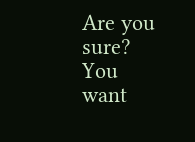Are you sure? You want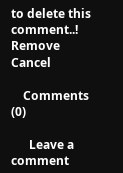to delete this comment..! Remove Cancel

    Comments (0)

      Leave a comment